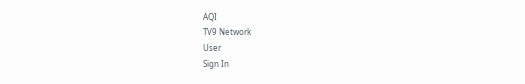AQI
TV9 Network
User
Sign In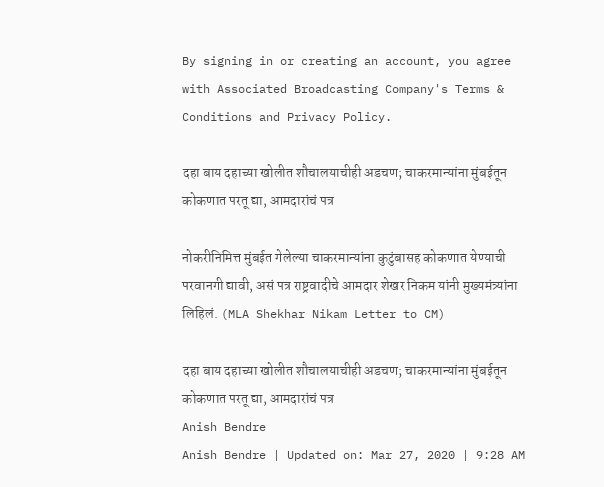By signing in or creating an account, you agree with Associated Broadcasting Company's Terms & Conditions and Privacy Policy.

दहा बाय दहाच्या खोलीत शौचालयाचीही अडचण; चाकरमान्यांना मुंबईतून कोकणात परतू द्या, आमदारांचं पत्र

नोकरीनिमित्त मुंबईत गेलेल्या चाकरमान्यांना कुटुंबासह कोकणात येण्याची परवानगी द्यावी, असं पत्र राष्ट्रवादीचे आमदार शेखर निकम यांनी मुख्यमंत्र्यांना लिहिलं. (MLA Shekhar Nikam Letter to CM)

दहा बाय दहाच्या खोलीत शौचालयाचीही अडचण; चाकरमान्यांना मुंबईतून कोकणात परतू द्या, आमदारांचं पत्र
Anish Bendre
Anish Bendre | Updated on: Mar 27, 2020 | 9:28 AM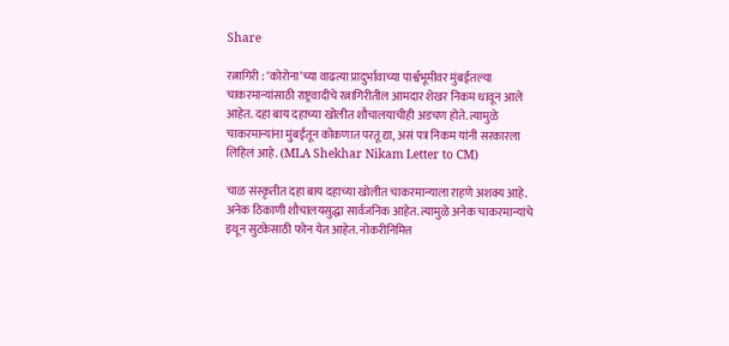Share

रत्नागिरी : ‘कोरोना’च्या वाढत्या प्रादुर्भावाच्या पार्श्वभूमीवर मुंबईतल्या चाकरमान्यांसाठी राष्ट्रवादीचे रत्नागिरीतील आमदार शेखर निकम धावून आले आहेत. दहा बाय दहाच्या खोलीत शौचालयाचीही अडचण होते. त्यामुळे चाकरमान्यांना मुंबईतून कोकणात परतू द्या, असं पत्र निकम यांनी सरकारला लिहिलं आहे. (MLA Shekhar Nikam Letter to CM)

चाळ संस्कृतीत दहा बाय दहाच्या खोलीत चाकरमान्याला राहणे अशक्य आहे. अनेक ठिकाणी शौचालयसुद्धा सार्वजनिक आहेत. त्यामुळे अनेक चाकरमान्यांचे इथून सुटकेसाठी फोन येत आहेत. नोकरीनिमित्त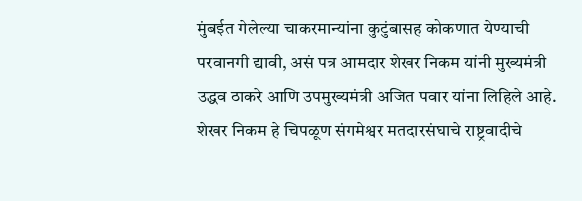मुंबईत गेलेल्या चाकरमान्यांना कुटुंबासह कोकणात येण्याची परवानगी द्यावी, असं पत्र आमदार शेखर निकम यांनी मुख्यमंत्री उद्धव ठाकरे आणि उपमुख्यमंत्री अजित पवार यांना लिहिले आहे. शेखर निकम हे चिपळूण संगमेश्वर मतदारसंघाचे राष्ट्रवादीचे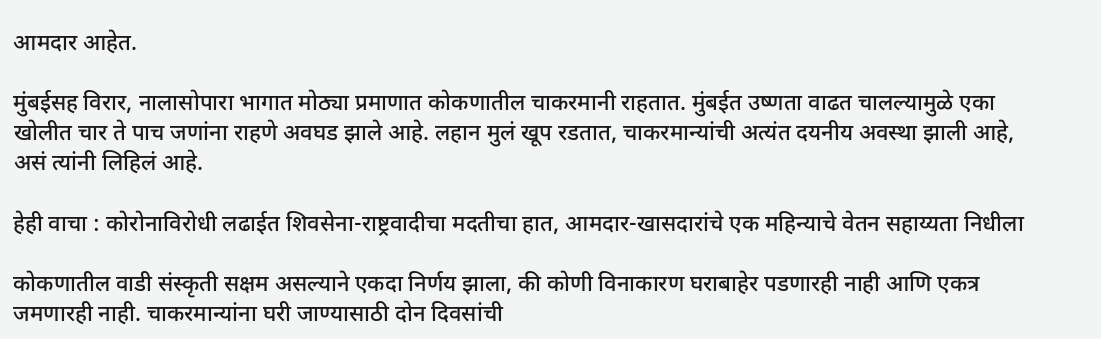आमदार आहेत.

मुंबईसह विरार, नालासोपारा भागात मोठ्या प्रमाणात कोकणातील चाकरमानी राहतात. मुंबईत उष्णता वाढत चालल्यामुळे एका खोलीत चार ते पाच जणांना राहणे अवघड झाले आहे. लहान मुलं खूप रडतात, चाकरमान्यांची अत्यंत दयनीय अवस्था झाली आहे, असं त्यांनी लिहिलं आहे.

हेही वाचा : कोरोनाविरोधी लढाईत शिवसेना-राष्ट्रवादीचा मदतीचा हात, आमदार-खासदारांचे एक महिन्याचे वेतन सहाय्यता निधीला

कोकणातील वाडी संस्कृती सक्षम असल्याने एकदा निर्णय झाला, की कोणी विनाकारण घराबाहेर पडणारही नाही आणि एकत्र जमणारही नाही. चाकरमान्यांना घरी जाण्यासाठी दोन दिवसांची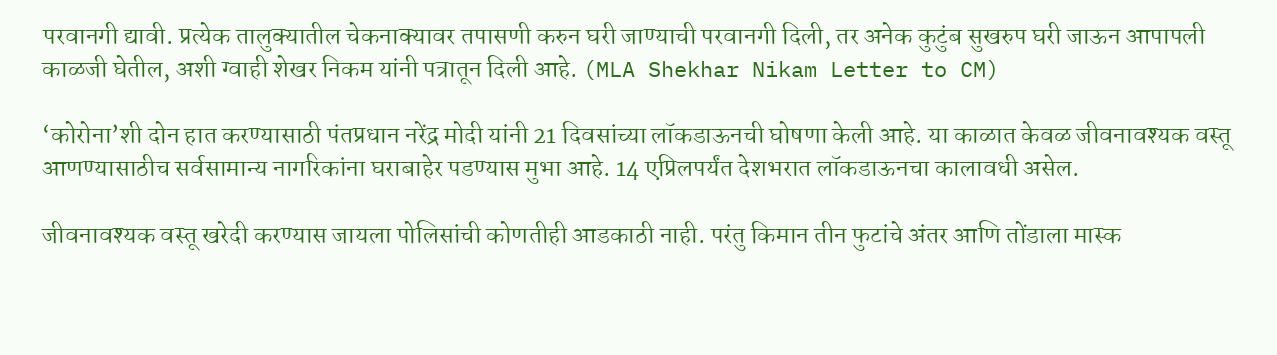परवानगी द्यावी. प्रत्येक तालुक्यातील चेकनाक्यावर तपासणी करुन घरी जाण्याची परवानगी दिली, तर अनेक कुटुंब सुखरुप घरी जाऊन आपापली काळजी घेतील, अशी ग्वाही शेखर निकम यांनी पत्रातून दिली आहे. (MLA Shekhar Nikam Letter to CM)

‘कोरोना’शी दोन हात करण्यासाठी पंतप्रधान नरेंद्र मोदी यांनी 21 दिवसांच्या लॉकडाऊनची घोषणा केली आहे. या काळात केवळ जीवनावश्यक वस्तू आणण्यासाठीच सर्वसामान्य नागरिकांना घराबाहेर पडण्यास मुभा आहे. 14 एप्रिलपर्यंत देशभरात लॉकडाऊनचा कालावधी असेल.

जीवनावश्यक वस्तू खरेदी करण्यास जायला पोलिसांची कोणतीही आडकाठी नाही. परंतु किमान तीन फुटांचे अंतर आणि तोंडाला मास्क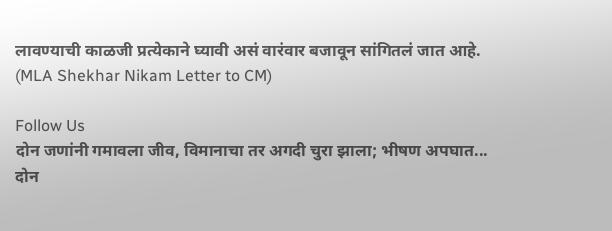लावण्याची काळजी प्रत्येकाने घ्यावी असं वारंवार बजावून सांगितलं जात आहे. (MLA Shekhar Nikam Letter to CM)

Follow Us
दोन जणांनी गमावला जीव, विमानाचा तर अगदी चुरा झाला; भीषण अपघात...
दोन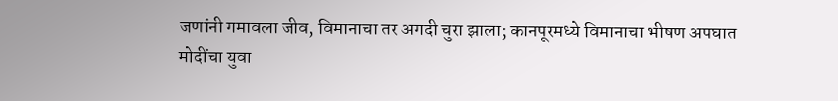जणांनी गमावला जीव, विमानाचा तर अगदी चुरा झाला; कानपूरमध्ये विमानाचा भीषण अपघात
मोदींचा युवा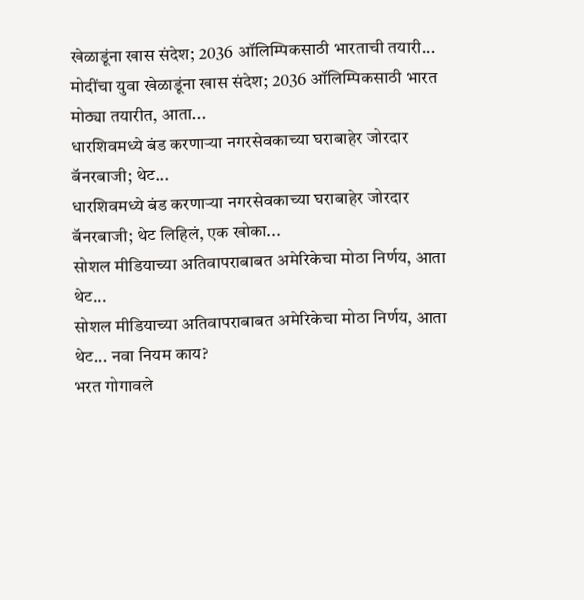खेळाडूंना खास संदेश; 2036 ऑलिम्पिकसाठी भारताची तयारी...
मोदींचा युवा खेळाडूंना खास संदेश; 2036 ऑलिम्पिकसाठी भारत मोठ्या तयारीत, आता...
धारशिवमध्ये बंड करणाऱ्या नगरसेवकाच्या घराबाहेर जोरदार बॅनरबाजी; थेट...
धारशिवमध्ये बंड करणाऱ्या नगरसेवकाच्या घराबाहेर जोरदार बॅनरबाजी; थेट लिहिलं, एक खोका...
सोशल मीडियाच्या अतिवापराबाबत अमेरिकेचा मोठा निर्णय, आता थेट...
सोशल मीडियाच्या अतिवापराबाबत अमेरिकेचा मोठा निर्णय, आता थेट... नवा नियम काय?
भरत गोगावले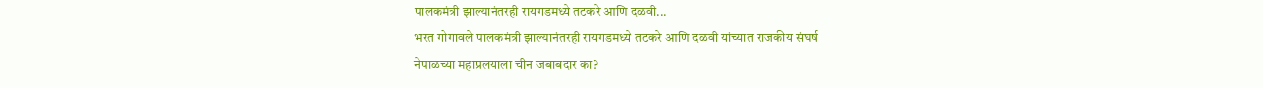पालकमंत्री झाल्यानंतरही रायगडमध्ये तटकरे आणि दळवी...
भरत गोगावले पालकमंत्री झाल्यानंतरही रायगडमध्ये तटकरे आणि दळवी यांच्यात राजकीय संघर्ष
नेपाळच्या महाप्रलयाला चीन जबाबदार का?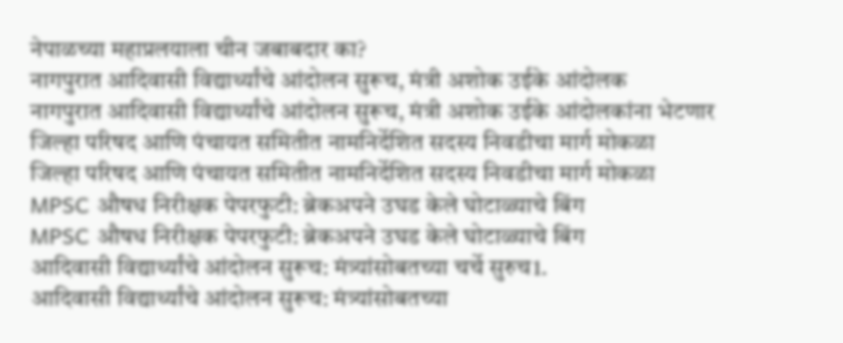नेपाळच्या महाप्रलयाला चीन जबाबदार का?
नागपुरात आदिवासी विद्यार्थ्यांचे आंदोलन सुरूच, मंत्री अशोक उईके आंदोलक
नागपुरात आदिवासी विद्यार्थ्यांचे आंदोलन सुरूच, मंत्री अशोक उईके आंदोलकांना भेटणार
जिल्हा परिषद आणि पंचायत समितीत नामनिर्देशित सदस्य निवडीचा मार्ग मोकळा
जिल्हा परिषद आणि पंचायत समितीत नामनिर्देशित सदस्य निवडीचा मार्ग मोकळा
MPSC औषध निरीक्षक पेपरफुटी: ब्रेकअपने उघड केले घोटाळ्याचे बिंग
MPSC औषध निरीक्षक पेपरफुटी: ब्रेकअपने उघड केले घोटाळ्याचे बिंग
आदिवासी विद्यार्थ्यांचे आंदोलन सुरूच: मंत्र्यांसोबतच्या चर्चे सुरुच1.
आदिवासी विद्यार्थ्यांचे आंदोलन सुरूच: मंत्र्यांसोबतच्या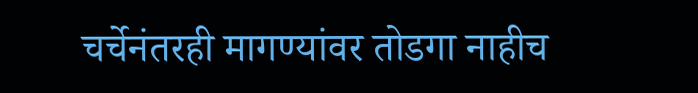चर्चेनंतरही मागण्यांवर तोडगा नाहीच